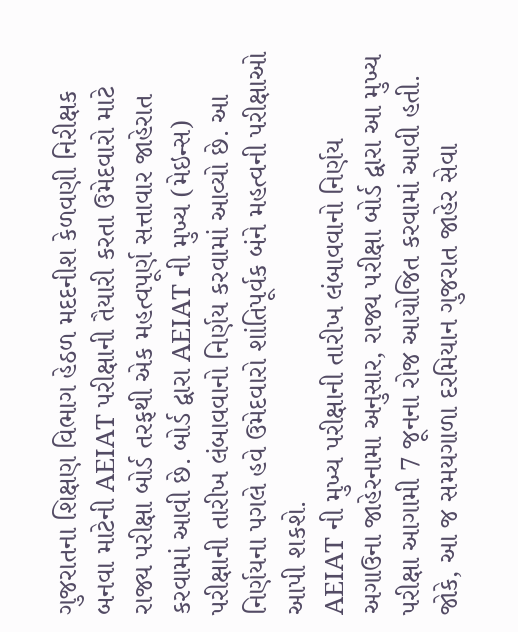ગુજરાતના શિક્ષણ વિભાગ હેઠળ મદદનીશ કેળવણી નિરીક્ષક બનવા માટેની AEIAT પરીક્ષાની તૈયારી કરતા ઉમેદવારો માટે રાજ્ય પરીક્ષા બોર્ડ તરફથી એક મહત્વપૂર્ણ સત્તાવાર જાહેરાત કરવામાં આવી છે. બોર્ડ દ્વારા AEIAT ની મુખ્ય (મેઇન્સ) પરીક્ષાની તારીખ લંબાવવાનો નિર્ણય કરવામાં આવ્યો છે. આ નિર્ણયના પગલે હવે ઉમેદવારો શાંતિપૂર્વક બંને મહત્વની પરીક્ષાઓ આપી શકશે.
AEIAT ની મુખ્ય પરીક્ષાની તારીખ લંબાવવાનો નિર્ણય
અગાઉના જાહેરનામા અનુસાર, રાજ્ય પરીક્ષા બોર્ડ દ્વારા આ મુખ્ય પરીક્ષા આગામી 7 જૂનના રોજ આયોજિત કરવામાં આવી હતી. જોકે, આ જ સમયગાળા દરમિયાન ગુજરાત જાહેર સેવા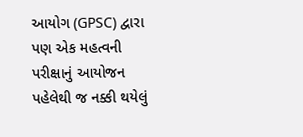આયોગ (GPSC) દ્વારા પણ એક મહત્વની પરીક્ષાનું આયોજન પહેલેથી જ નક્કી થયેલું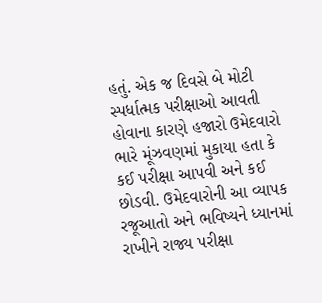હતું. એક જ દિવસે બે મોટી સ્પર્ધાત્મક પરીક્ષાઓ આવતી હોવાના કારણે હજારો ઉમેદવારો ભારે મૂંઝવણમાં મુકાયા હતા કે કઈ પરીક્ષા આપવી અને કઈ છોડવી. ઉમેદવારોની આ વ્યાપક રજૂઆતો અને ભવિષ્યને ધ્યાનમાં રાખીને રાજ્ય પરીક્ષા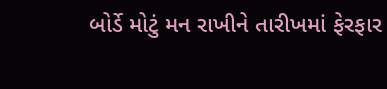બોર્ડે મોટું મન રાખીને તારીખમાં ફેરફાર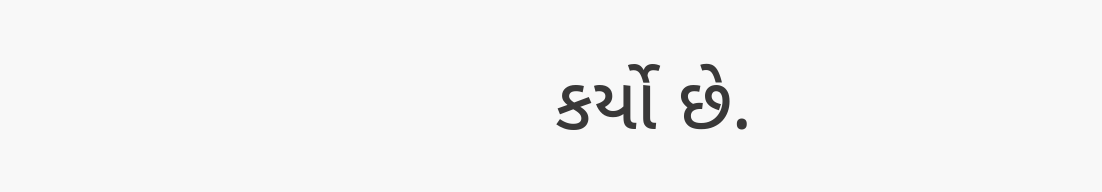કર્યો છે.